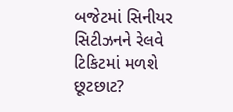બજેટમાં સિનીયર સિટીઝનને રેલવે ટિકિટમાં મળશે છૂટછાટ?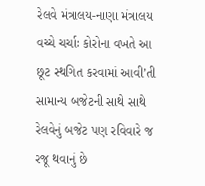રેલવે મંત્રાલય-નાણા મંત્રાલય વચ્ચે ચર્ચાઃ કોરોના વખતે આ છૂટ સ્થગિત કરવામાં આવી’તી
સામાન્ય બજેટની સાથે સાથે રેલવેનું બજેટ પણ રવિવારે જ રજૂ થવાનું છે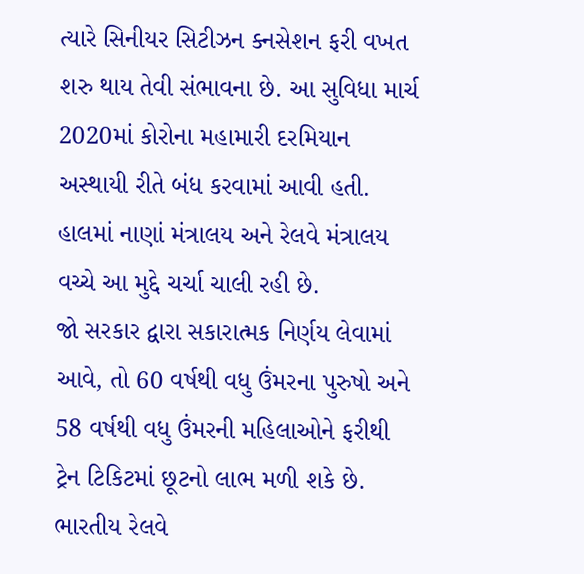ત્યારે સિનીયર સિટીઝન ક્નસેશન ફરી વખત શરુ થાય તેવી સંભાવના છે. આ સુવિધા માર્ચ 2020માં કોરોના મહામારી દરમિયાન અસ્થાયી રીતે બંધ કરવામાં આવી હતી. હાલમાં નાણાં મંત્રાલય અને રેલવે મંત્રાલય વચ્ચે આ મુદ્દે ચર્ચા ચાલી રહી છે.
જો સરકાર દ્વારા સકારાત્મક નિર્ણય લેવામાં આવે, તો 60 વર્ષથી વધુ ઉંમરના પુરુષો અને 58 વર્ષથી વધુ ઉંમરની મહિલાઓને ફરીથી ટ્રેન ટિકિટમાં છૂટનો લાભ મળી શકે છે.
ભારતીય રેલવે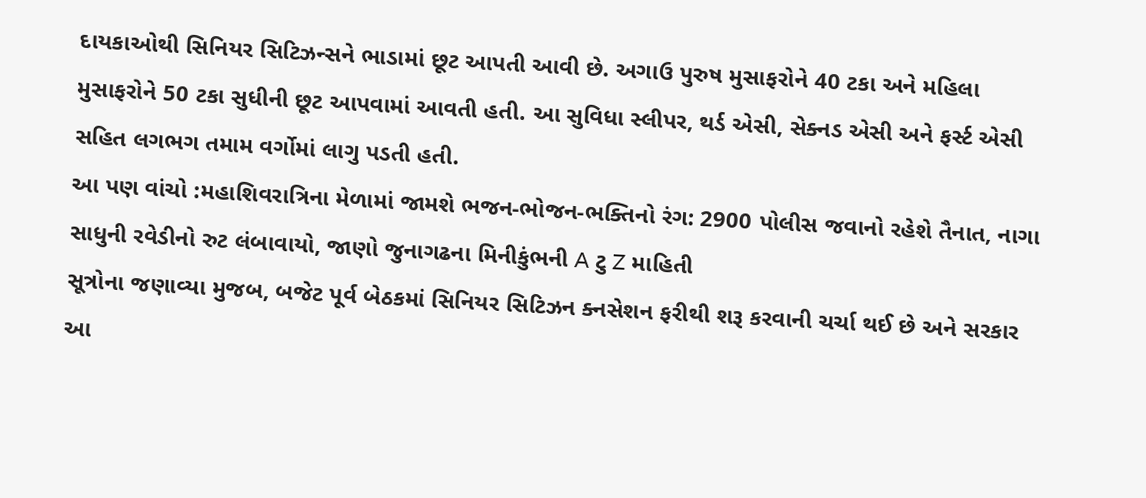દાયકાઓથી સિનિયર સિટિઝન્સને ભાડામાં છૂટ આપતી આવી છે. અગાઉ પુરુષ મુસાફરોને 40 ટકા અને મહિલા મુસાફરોને 50 ટકા સુધીની છૂટ આપવામાં આવતી હતી. આ સુવિધા સ્લીપર, થર્ડ એસી, સેક્નડ એસી અને ફર્સ્ટ એસી સહિત લગભગ તમામ વર્ગોમાં લાગુ પડતી હતી.
આ પણ વાંચો :મહાશિવરાત્રિના મેળામાં જામશે ભજન-ભોજન-ભક્તિનો રંગ: 2900 પોલીસ જવાનો રહેશે તૈનાત, નાગા સાધુની રવેડીનો રુટ લંબાવાયો, જાણો જુનાગઢના મિનીકુંભની A ટુ Z માહિતી
સૂત્રોના જણાવ્યા મુજબ, બજેટ પૂર્વ બેઠકમાં સિનિયર સિટિઝન ક્નસેશન ફરીથી શરૂ કરવાની ચર્ચા થઈ છે અને સરકાર આ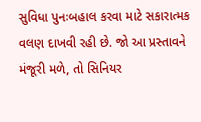સુવિધા પુનઃબહાલ કરવા માટે સકારાત્મક વલણ દાખવી રહી છે. જો આ પ્રસ્તાવને મંજૂરી મળે, તો સિનિયર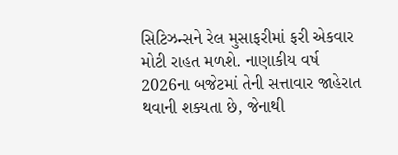સિટિઝન્સને રેલ મુસાફરીમાં ફરી એકવાર મોટી રાહત મળશે. નાણાકીય વર્ષ 2026ના બજેટમાં તેની સત્તાવાર જાહેરાત થવાની શક્યતા છે, જેનાથી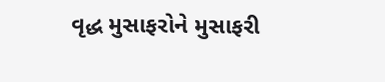વૃદ્ધ મુસાફરોને મુસાફરી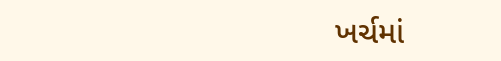ખર્ચમાં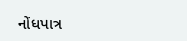નોંધપાત્ર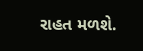રાહત મળશે.